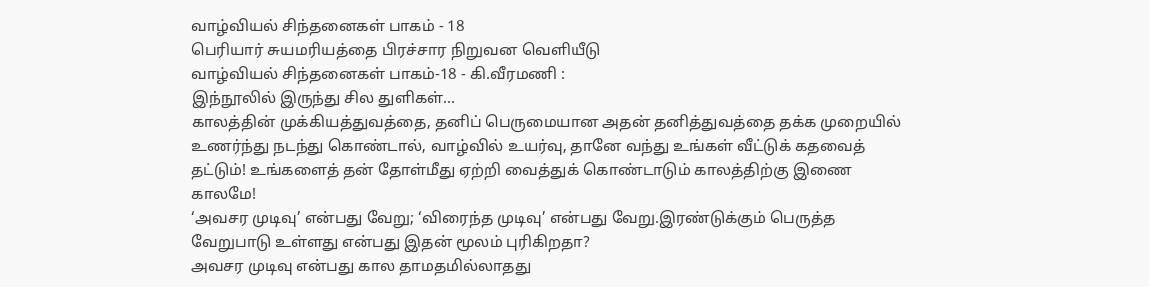வாழ்வியல் சிந்தனைகள் பாகம் - 18
பெரியார் சுயமரியத்தை பிரச்சார நிறுவன வெளியீடு
வாழ்வியல் சிந்தனைகள் பாகம்-18 - கி.வீரமணி :
இந்நூலில் இருந்து சில துளிகள்…
காலத்தின் முக்கியத்துவத்தை, தனிப் பெருமையான அதன் தனித்துவத்தை தக்க முறையில் உணர்ந்து நடந்து கொண்டால், வாழ்வில் உயர்வு, தானே வந்து உங்கள் வீட்டுக் கதவைத் தட்டும்! உங்களைத் தன் தோள்மீது ஏற்றி வைத்துக் கொண்டாடும் காலத்திற்கு இணை காலமே!
‘அவசர முடிவு’ என்பது வேறு; ‘விரைந்த முடிவு’ என்பது வேறு.இரண்டுக்கும் பெருத்த வேறுபாடு உள்ளது என்பது இதன் மூலம் புரிகிறதா?
அவசர முடிவு என்பது கால தாமதமில்லாதது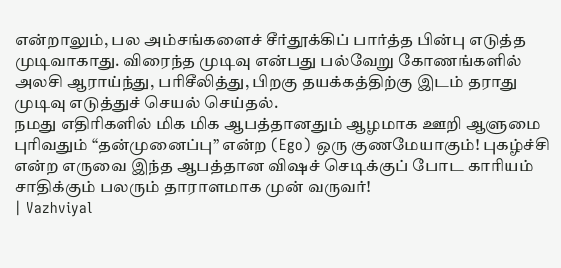என்றாலும், பல அம்சங்களைச் சீர்தூக்கிப் பார்த்த பின்பு எடுத்த முடிவாகாது. விரைந்த முடிவு என்பது பல்வேறு கோணங்களில் அலசி ஆராய்ந்து, பரிசீலித்து, பிறகு தயக்கத்திற்கு இடம் தராது முடிவு எடுத்துச் செயல் செய்தல்.
நமது எதிரிகளில் மிக மிக ஆபத்தானதும் ஆழமாக ஊறி ஆளுமை புரிவதும் “தன்முனைப்பு” என்ற (Ego) ஒரு குணமேயாகும்! புகழ்ச்சி என்ற எருவை இந்த ஆபத்தான விஷச் செடிக்குப் போட காரியம் சாதிக்கும் பலரும் தாராளமாக முன் வருவர்!
| Vazhviyal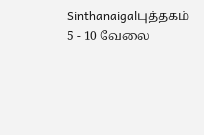Sinthanaigalபுத்தகம் 5 - 10 வேலை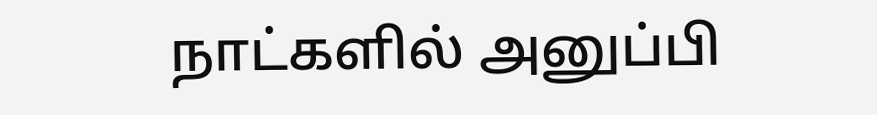நாட்களில் அனுப்பி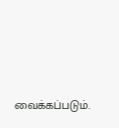வைக்கப்படும்.